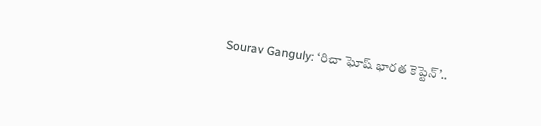Sourav Ganguly: ‘రిచా ఘోష్ భారత కెప్టెన్’..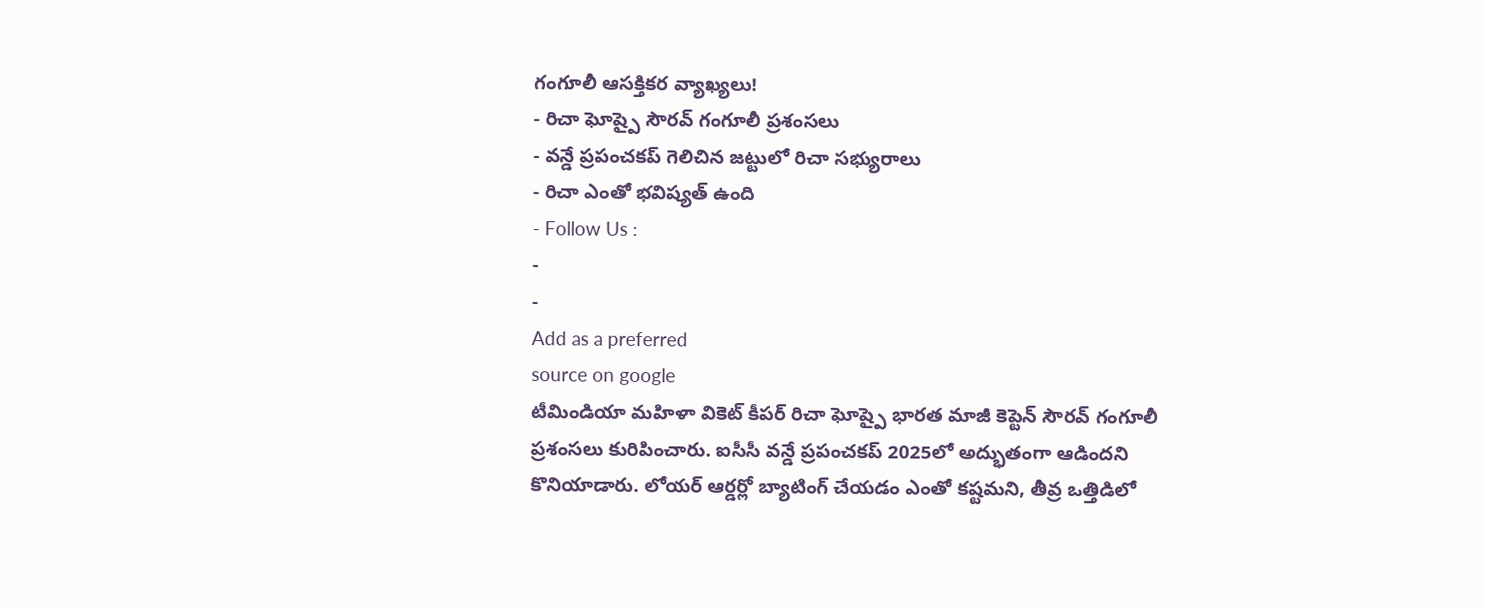గంగూలీ ఆసక్తికర వ్యాఖ్యలు!
- రిచా ఘోష్పై సౌరవ్ గంగూలీ ప్రశంసలు
- వన్డే ప్రపంచకప్ గెలిచిన జట్టులో రిచా సభ్యురాలు
- రిచా ఎంతో భవిష్యత్ ఉంది
- Follow Us :
-
-
Add as a preferred
source on google
టీమిండియా మహిళా వికెట్ కీపర్ రిచా ఘోష్పై భారత మాజీ కెప్టెన్ సౌరవ్ గంగూలీ ప్రశంసలు కురిపించారు. ఐసీసీ వన్డే ప్రపంచకప్ 2025లో అద్భుతంగా ఆడిందని కొనియాడారు. లోయర్ ఆర్డర్లో బ్యాటింగ్ చేయడం ఎంతో కష్టమని, తీవ్ర ఒత్తిడిలో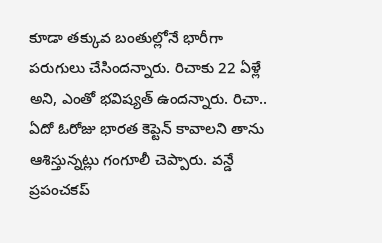కూడా తక్కువ బంతుల్లోనే భారీగా పరుగులు చేసిందన్నారు. రిచాకు 22 ఏళ్లే అని, ఎంతో భవిష్యత్ ఉందన్నారు. రిచా.. ఏదో ఓరోజు భారత కెప్టెన్ కావాలని తాను ఆశిస్తున్నట్లు గంగూలీ చెప్పారు. వన్డే ప్రపంచకప్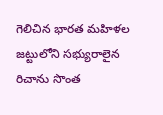గెలిచిన భారత మహిళల జట్టులోని సభ్యురాలైన రిచాను సొంత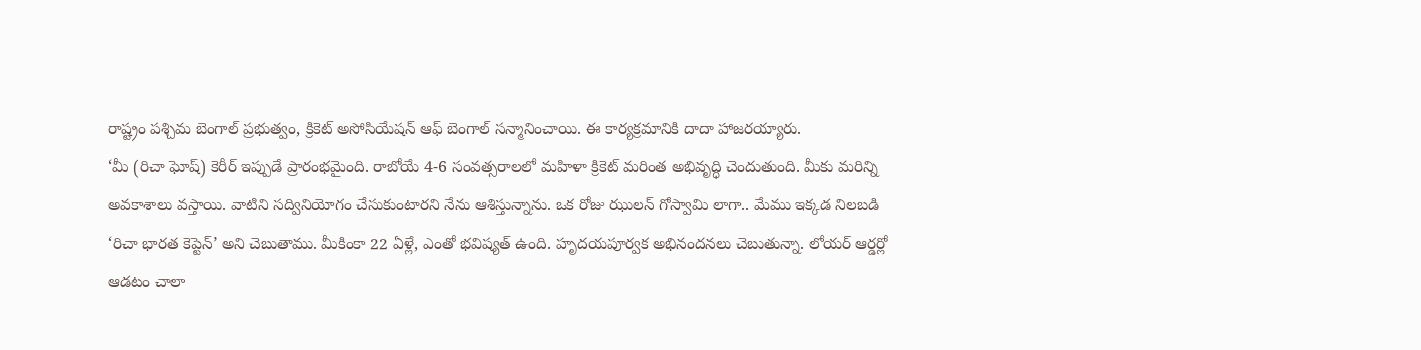రాష్ట్రం పశ్చిమ బెంగాల్ ప్రభుత్వం, క్రికెట్ అసోసియేషన్ ఆఫ్ బెంగాల్ సన్మానించాయి. ఈ కార్యక్రమానికి దాదా హాజరయ్యారు.
‘మీ (రిచా ఘోష్) కెరీర్ ఇప్పుడే ప్రారంభమైంది. రాబోయే 4-6 సంవత్సరాలలో మహిళా క్రికెట్ మరింత అభివృద్ధి చెందుతుంది. మీకు మరిన్ని అవకాశాలు వస్తాయి. వాటిని సద్వినియోగం చేసుకుంటారని నేను ఆశిస్తున్నాను. ఒక రోజు ఝులన్ గోస్వామి లాగా.. మేము ఇక్కడ నిలబడి ‘రిచా భారత కెప్టెన్’ అని చెబుతాము. మీకింకా 22 ఏళ్లే, ఎంతో భవిష్యత్ ఉంది. హృదయపూర్వక అభినందనలు చెబుతున్నా. లోయర్ ఆర్డర్లో ఆడటం చాలా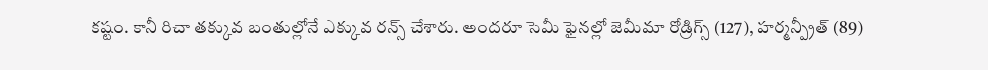కష్టం. కానీ రిచా తక్కువ బంతుల్లోనే ఎక్కువ రన్స్ చేశారు. అందరూ సెమీ ఫైనల్లో జెమీమా రోడ్రిగ్స్ (127), హర్మన్ప్రీత్ (89)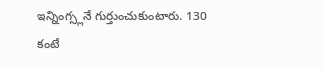ఇన్నింగ్స్లనే గుర్తుంచుకుంటారు. 130 కంటే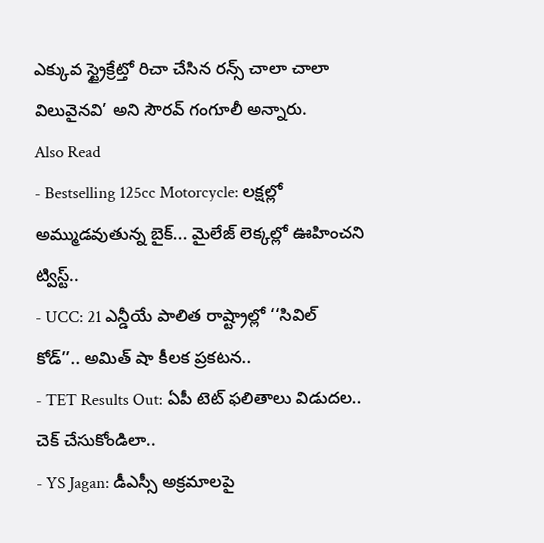ఎక్కువ స్ట్రైక్రేట్తో రిచా చేసిన రన్స్ చాలా చాలా విలువైనవి’ అని సౌరవ్ గంగూలీ అన్నారు.
Also Read
- Bestselling 125cc Motorcycle: లక్షల్లో అమ్ముడవుతున్న బైక్... మైలేజ్ లెక్కల్లో ఊహించని ట్విస్ట్..
- UCC: 21 ఎన్డీయే పాలిత రాష్ట్రాల్లో ‘‘సివిల్ కోడ్’’.. అమిత్ షా కీలక ప్రకటన..
- TET Results Out: ఏపీ టెట్ ఫలితాలు విడుదల.. చెక్ చేసుకోండిలా..
- YS Jagan: డీఎస్సీ అక్రమాలపై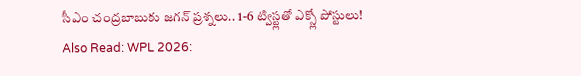సీఎం చంద్రబాబుకు జగన్ ప్రశ్నలు.. 1-6 ట్విస్ట్లతో ఎక్స్లో పోస్టులు!
Also Read: WPL 2026: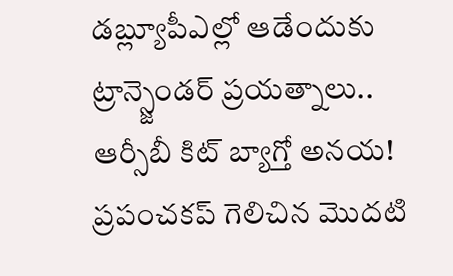డబ్ల్యూపీఎల్లో ఆడేందుకు ట్రాన్స్జెండర్ ప్రయత్నాలు.. ఆర్సీబీ కిట్ బ్యాగ్తో అనయ!
ప్రపంచకప్ గెలిచిన మొదటి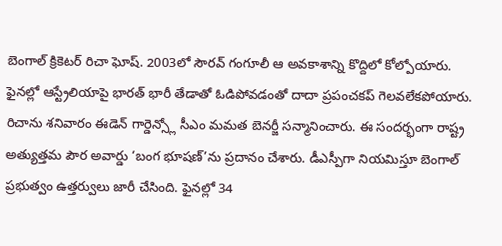బెంగాల్ క్రికెటర్ రిచా ఘోష్. 2003లో సౌరవ్ గంగూలీ ఆ అవకాశాన్ని కొద్దిలో కోల్పోయారు. ఫైనల్లో ఆస్ట్రేలియాపై భారత్ భారీ తేడాతో ఓడిపోవడంతో దాదా ప్రపంచకప్ గెలవలేకపోయారు. రిచాను శనివారం ఈడెన్ గార్డెన్స్లో సీఎం మమత బెనర్జీ సన్మానించారు. ఈ సందర్భంగా రాష్ట్ర అత్యుత్తమ పౌర అవార్డు ‘బంగ భూషణ్’ను ప్రదానం చేశారు. డీఎస్పీగా నియమిస్తూ బెంగాల్ ప్రభుత్వం ఉత్తర్వులు జారీ చేసింది. ఫైనల్లో 34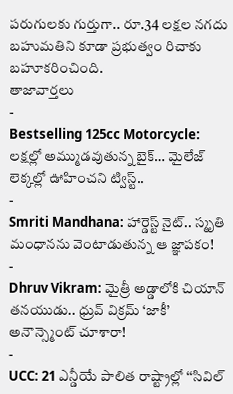పరుగులకు గుర్తుగా.. రూ.34 లక్షల నగదు బహుమతిని కూడా ప్రభుత్వం రిచాకు బహూకరించింది.
తాజావార్తలు
-
Bestselling 125cc Motorcycle: లక్షల్లో అమ్ముడవుతున్న బైక్… మైలేజ్ లెక్కల్లో ఊహించని ట్విస్ట్..
-
Smriti Mandhana: హార్డెస్ట్ నైట్.. స్మృతి మంధానను వెంటాడుతున్న ఆ జ్ఞాపకం!
-
Dhruv Vikram: మైత్రీ అడ్డాలోకి చియాన్ తనయుడు.. ధ్రువ్ విక్రమ్ ‘జాకీ’ అనౌన్స్మెంట్ చూశారా!
-
UCC: 21 ఎన్డీయే పాలిత రాష్ట్రాల్లో ‘‘సివిల్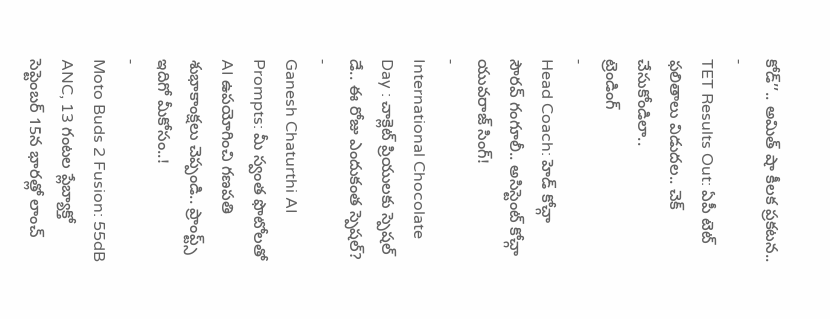కోడ్’’.. అమిత్ షా కీలక ప్రకటన..
-
TET Results Out: ఏపీ టెట్ ఫలితాలు విడుదల.. చెక్ చేసుకోండిలా..
ట్రెండింగ్
-
Head Coach: హెడ్ కోచ్గా సౌరవ్ గంగూలీ.. అసిస్టెంట్ కోచ్గా యువరాజ్ సింగ్!
-
International Chocolate Day : చాక్లెట్ ప్రియులకు స్పెషల్ డే.. ఈ రోజు ఎందుకంత స్పెషల్?
-
Ganesh Chaturthi AI Prompts: మీ స్వంత ఫొటోలతో AI ఉపయోగించి గణపతి శుభాకాంక్షలు చెప్పండి.. ప్రాంప్ట్స్ ఇదిగో మీకోసం..!
-
Moto Buds 2 Fusion: 55dB ANC, 13 గంటల ప్లేబ్యాక్తో సెప్టెంబర్ 15న భారత్లో లాంచ్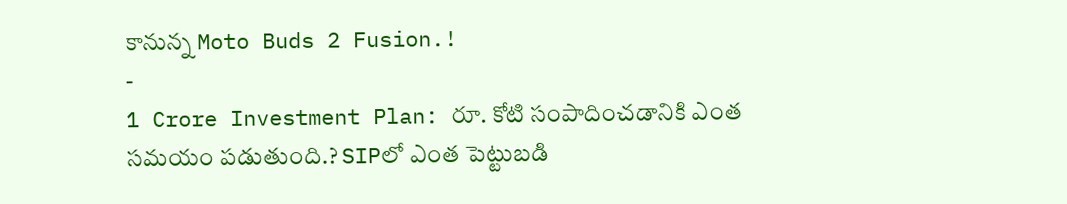కానున్న Moto Buds 2 Fusion.!
-
1 Crore Investment Plan: రూ. కోటి సంపాదించడానికి ఎంత సమయం పడుతుంది.? SIPలో ఎంత పెట్టుబడి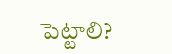పెట్టాలి?